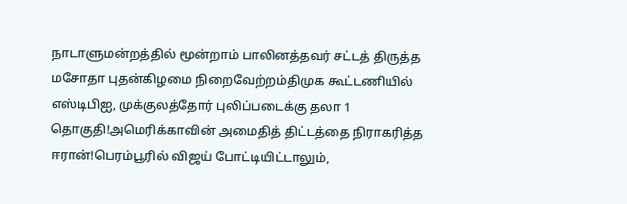நாடாளுமன்றத்தில் மூன்றாம் பாலினத்தவர் சட்டத் திருத்த மசோதா புதன்கிழமை நிறைவேற்றம்திமுக கூட்டணியில் எஸ்டிபிஐ, முக்குலத்தோர் புலிப்படைக்கு தலா 1 தொகுதி!அமெரிக்காவின் அமைதித் திட்டத்தை நிராகரித்த ஈரான்!பெரம்பூரில் விஜய் போட்டியிட்டாலும்,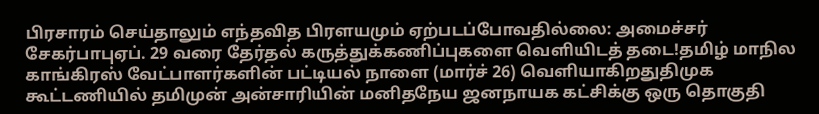பிரசாரம் செய்தாலும் எந்தவித பிரளயமும் ஏற்படப்போவதில்லை: அமைச்சர் சேகர்பாபுஏப். 29 வரை தேர்தல் கருத்துக்கணிப்புகளை வெளியிடத் தடை!தமிழ் மாநில காங்கிரஸ் வேட்பாளர்களின் பட்டியல் நாளை (மார்ச் 26) வெளியாகிறதுதிமுக கூட்டணியில் தமிமுன் அன்சாரியின் மனிதநேய ஜனநாயக கட்சிக்கு ஒரு தொகுதி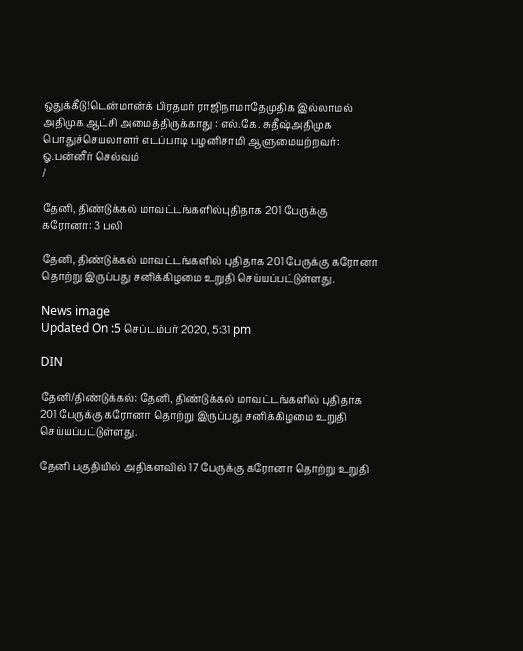ஒதுக்கீடு!டென்மான்க் பிரதமர் ராஜிநாமாதேமுதிக இல்லாமல் அதிமுக ஆட்சி அமைத்திருக்காது : எல்.கே. சுதீஷ்அதிமுக பொதுச்செயலாளர் எடப்பாடி பழனிசாமி ஆளுமையற்றவர்: ஓ.பன்னீர் செல்வம்
/

தேனி, திண்டுக்கல் மாவட்டங்களில்புதிதாக 201 பேருக்கு கரோனா: 3 பலி

தேனி, திண்டுக்கல் மாவட்டங்களில் புதிதாக 201 பேருக்கு கரோனா தொற்று இருப்பது சனிக்கிழமை உறுதி செய்யப்பட்டுள்ளது.

News image
Updated On :5 செப்டம்பர் 2020, 5:31 pm

DIN

தேனி/திண்டுக்கல்: தேனி, திண்டுக்கல் மாவட்டங்களில் புதிதாக 201 பேருக்கு கரோனா தொற்று இருப்பது சனிக்கிழமை உறுதி செய்யப்பட்டுள்ளது.

தேனி பகுதியில் அதிகளவில் 17 பேருக்கு கரோனா தொற்று உறுதி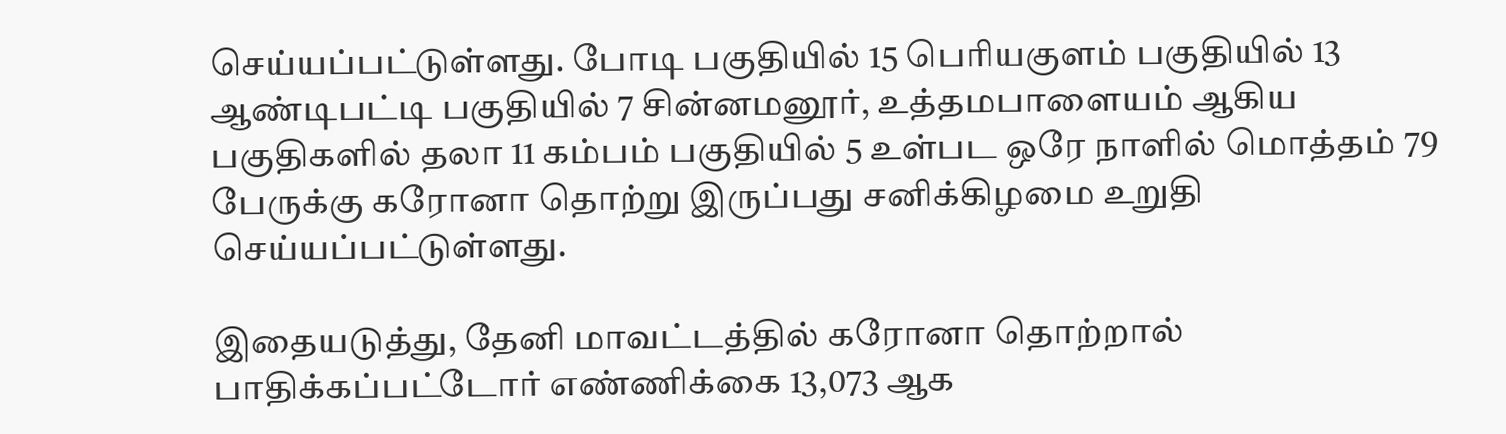செய்யப்பட்டுள்ளது. போடி பகுதியில் 15 பெரியகுளம் பகுதியில் 13 ஆண்டிபட்டி பகுதியில் 7 சின்னமனூர், உத்தமபாளையம் ஆகிய பகுதிகளில் தலா 11 கம்பம் பகுதியில் 5 உள்பட ஒரே நாளில் மொத்தம் 79 பேருக்கு கரோனா தொற்று இருப்பது சனிக்கிழமை உறுதி செய்யப்பட்டுள்ளது.

இதையடுத்து, தேனி மாவட்டத்தில் கரோனா தொற்றால் பாதிக்கப்பட்டோர் எண்ணிக்கை 13,073 ஆக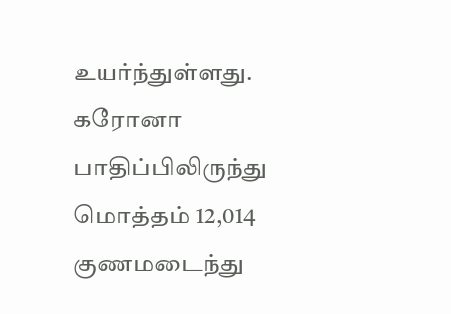உயர்ந்துள்ளது. கரோனா பாதிப்பிலிருந்து மொத்தம் 12,014 குணமடைந்து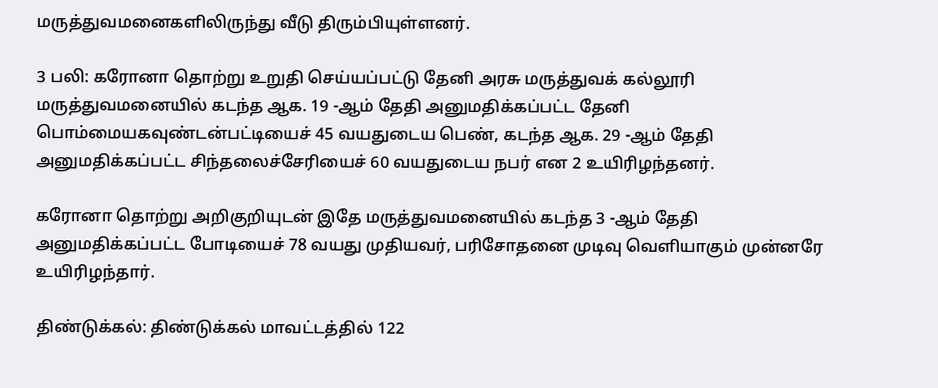மருத்துவமனைகளிலிருந்து வீடு திரும்பியுள்ளனர்.

3 பலி: கரோனா தொற்று உறுதி செய்யப்பட்டு தேனி அரசு மருத்துவக் கல்லூரி மருத்துவமனையில் கடந்த ஆக. 19 -ஆம் தேதி அனுமதிக்கப்பட்ட தேனி பொம்மையகவுண்டன்பட்டியைச் 45 வயதுடைய பெண், கடந்த ஆக. 29 -ஆம் தேதி அனுமதிக்கப்பட்ட சிந்தலைச்சேரியைச் 60 வயதுடைய நபர் என 2 உயிரிழந்தனர்.

கரோனா தொற்று அறிகுறியுடன் இதே மருத்துவமனையில் கடந்த 3 -ஆம் தேதி அனுமதிக்கப்பட்ட போடியைச் 78 வயது முதியவர், பரிசோதனை முடிவு வெளியாகும் முன்னரே உயிரிழந்தார்.

திண்டுக்கல்: திண்டுக்கல் மாவட்டத்தில் 122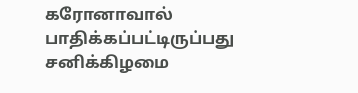கரோனாவால் பாதிக்கப்பட்டிருப்பது சனிக்கிழமை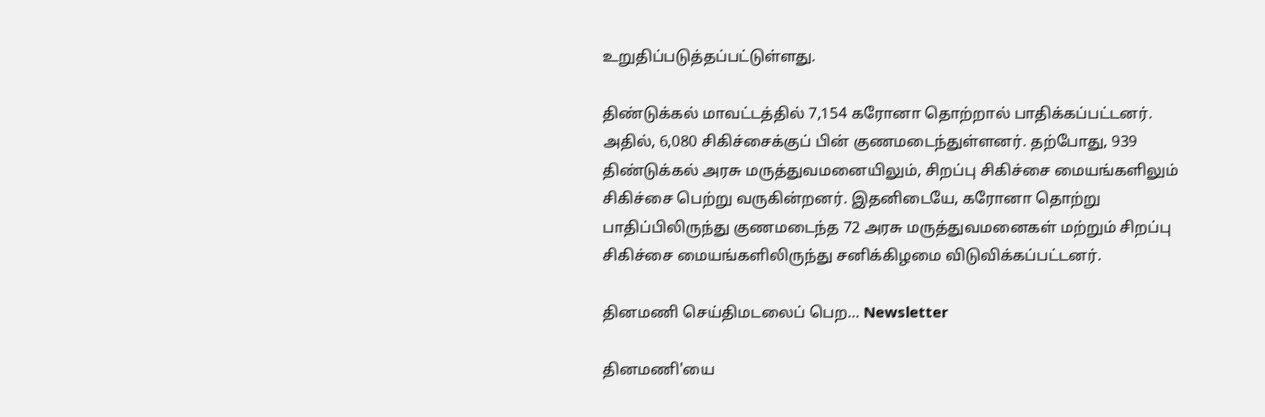உறுதிப்படுத்தப்பட்டுள்ளது.

திண்டுக்கல் மாவட்டத்தில் 7,154 கரோனா தொற்றால் பாதிக்கப்பட்டனர். அதில், 6,080 சிகிச்சைக்குப் பின் குணமடைந்துள்ளனர். தற்போது, 939 திண்டுக்கல் அரசு மருத்துவமனையிலும், சிறப்பு சிகிச்சை மையங்களிலும் சிகிச்சை பெற்று வருகின்றனர். இதனிடையே, கரோனா தொற்று பாதிப்பிலிருந்து குணமடைந்த 72 அரசு மருத்துவமனைகள் மற்றும் சிறப்பு சிகிச்சை மையங்களிலிருந்து சனிக்கிழமை விடுவிக்கப்பட்டனர்.

தினமணி செய்திமடலைப் பெற... Newsletter

தினமணி'யை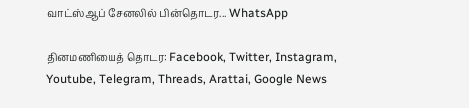வாட்ஸ்ஆப் சேனலில் பின்தொடர... WhatsApp

தினமணியைத் தொடர: Facebook, Twitter, Instagram, Youtube, Telegram, Threads, Arattai, Google News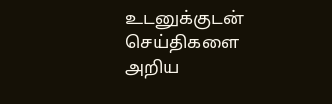உடனுக்குடன் செய்திகளை அறிய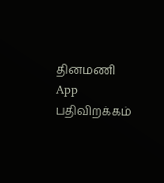தினமணி App பதிவிறக்கம்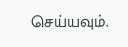செய்யவும்.